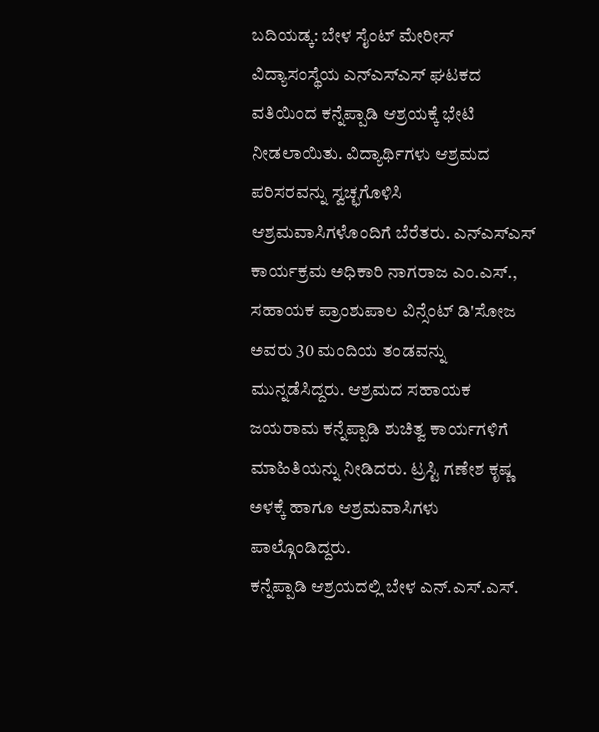ಬದಿಯಡ್ಕ: ಬೇಳ ಸೈಂಟ್ ಮೇರೀಸ್ ವಿದ್ಯಾಸಂಸ್ಥೆಯ ಎನ್ಎಸ್ಎಸ್ ಘಟಕದ ವತಿಯಿಂದ ಕನ್ನೆಪ್ಪಾಡಿ ಆಶ್ರಯಕ್ಕೆ ಭೇಟಿ ನೀಡಲಾಯಿತು. ವಿದ್ಯಾರ್ಥಿಗಳು ಆಶ್ರಮದ ಪರಿಸರವನ್ನು ಸ್ವಚ್ಛಗೊಳಿಸಿ ಆಶ್ರಮವಾಸಿಗಳೊಂದಿಗೆ ಬೆರೆತರು. ಎನ್ಎಸ್ಎಸ್ ಕಾರ್ಯಕ್ರಮ ಅಧಿಕಾರಿ ನಾಗರಾಜ ಎಂ.ಎಸ್., ಸಹಾಯಕ ಪ್ರಾಂಶುಪಾಲ ವಿನ್ಸೆಂಟ್ ಡಿ'ಸೋಜ ಅವರು 30 ಮಂದಿಯ ತಂಡವನ್ನು ಮುನ್ನಡೆಸಿದ್ದರು. ಆಶ್ರಮದ ಸಹಾಯಕ ಜಯರಾಮ ಕನ್ನೆಪ್ಪಾಡಿ ಶುಚಿತ್ವ ಕಾರ್ಯಗಳಿಗೆ ಮಾಹಿತಿಯನ್ನು ನೀಡಿದರು. ಟ್ರಸ್ಟಿ ಗಣೇಶ ಕೃಷ್ಣ ಅಳಕ್ಕೆ ಹಾಗೂ ಆಶ್ರಮವಾಸಿಗಳು ಪಾಲ್ಗೊಂಡಿದ್ದರು.
ಕನ್ನೆಪ್ಪಾಡಿ ಆಶ್ರಯದಲ್ಲಿ ಬೇಳ ಎನ್.ಎಸ್.ಎಸ್.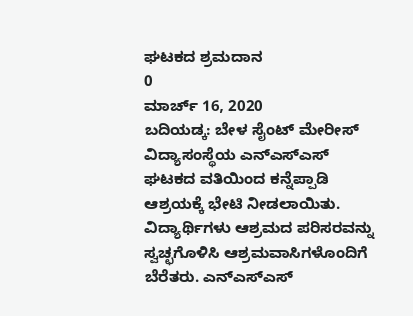ಘಟಕದ ಶ್ರಮದಾನ
0
ಮಾರ್ಚ್ 16, 2020
ಬದಿಯಡ್ಕ: ಬೇಳ ಸೈಂಟ್ ಮೇರೀಸ್ ವಿದ್ಯಾಸಂಸ್ಥೆಯ ಎನ್ಎಸ್ಎಸ್ ಘಟಕದ ವತಿಯಿಂದ ಕನ್ನೆಪ್ಪಾಡಿ ಆಶ್ರಯಕ್ಕೆ ಭೇಟಿ ನೀಡಲಾಯಿತು. ವಿದ್ಯಾರ್ಥಿಗಳು ಆಶ್ರಮದ ಪರಿಸರವನ್ನು ಸ್ವಚ್ಛಗೊಳಿಸಿ ಆಶ್ರಮವಾಸಿಗಳೊಂದಿಗೆ ಬೆರೆತರು. ಎನ್ಎಸ್ಎಸ್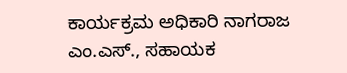ಕಾರ್ಯಕ್ರಮ ಅಧಿಕಾರಿ ನಾಗರಾಜ ಎಂ.ಎಸ್., ಸಹಾಯಕ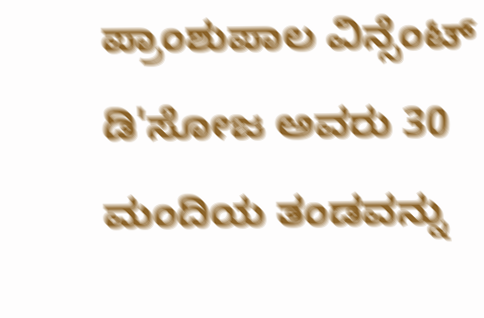ಪ್ರಾಂಶುಪಾಲ ವಿನ್ಸೆಂಟ್ ಡಿ'ಸೋಜ ಅವರು 30 ಮಂದಿಯ ತಂಡವನ್ನು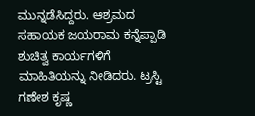ಮುನ್ನಡೆಸಿದ್ದರು. ಆಶ್ರಮದ ಸಹಾಯಕ ಜಯರಾಮ ಕನ್ನೆಪ್ಪಾಡಿ ಶುಚಿತ್ವ ಕಾರ್ಯಗಳಿಗೆ ಮಾಹಿತಿಯನ್ನು ನೀಡಿದರು. ಟ್ರಸ್ಟಿ ಗಣೇಶ ಕೃಷ್ಣ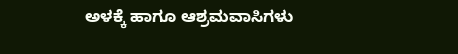ಅಳಕ್ಕೆ ಹಾಗೂ ಆಶ್ರಮವಾಸಿಗಳು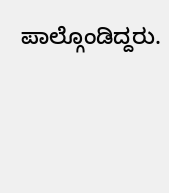ಪಾಲ್ಗೊಂಡಿದ್ದರು.